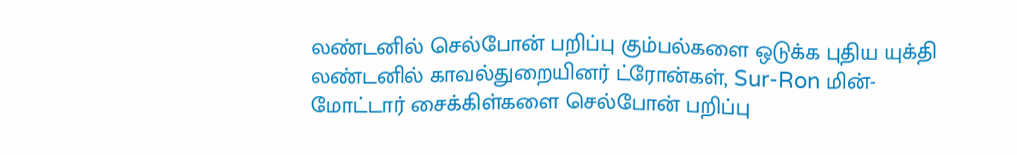லண்டனில் செல்போன் பறிப்பு கும்பல்களை ஒடுக்க புதிய யுக்தி
லண்டனில் காவல்துறையினர் ட்ரோன்கள், Sur-Ron மின்-மோட்டார் சைக்கிள்களை செல்போன் பறிப்பு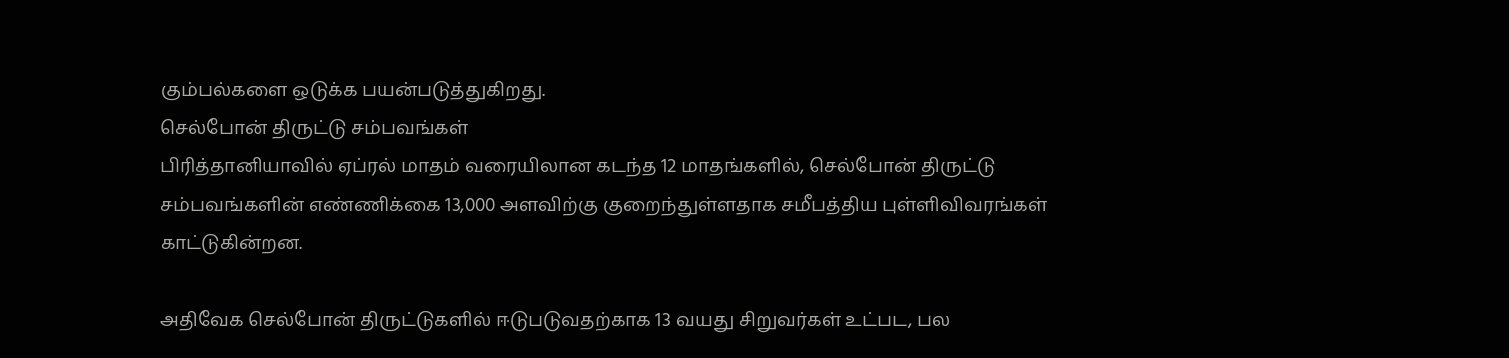கும்பல்களை ஒடுக்க பயன்படுத்துகிறது.
செல்போன் திருட்டு சம்பவங்கள்
பிரித்தானியாவில் ஏப்ரல் மாதம் வரையிலான கடந்த 12 மாதங்களில், செல்போன் திருட்டு சம்பவங்களின் எண்ணிக்கை 13,000 அளவிற்கு குறைந்துள்ளதாக சமீபத்திய புள்ளிவிவரங்கள் காட்டுகின்றன.

அதிவேக செல்போன் திருட்டுகளில் ஈடுபடுவதற்காக 13 வயது சிறுவர்கள் உட்பட, பல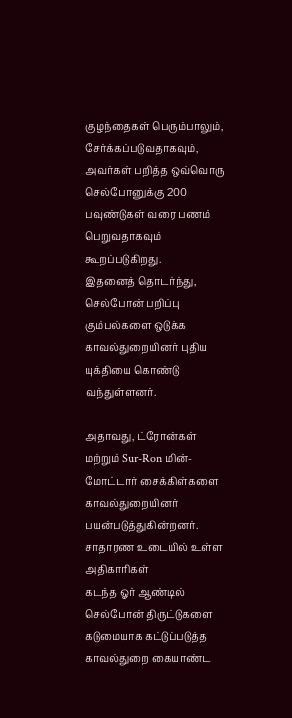குழந்தைகள் பெரும்பாலும், சேர்க்கப்படுவதாகவும், அவர்கள் பறித்த ஒவ்வொரு செல்போனுக்கு 200 பவுண்டுகள் வரை பணம் பெறுவதாகவும் கூறப்படுகிறது.
இதனைத் தொடர்ந்து, செல்போன் பறிப்பு கும்பல்களை ஒடுக்க காவல்துறையினர் புதிய யுக்தியை கொண்டு வந்துள்ளனர்.

அதாவது, ட்ரோன்கள் மற்றும் Sur-Ron மின்-மோட்டார் சைக்கிள்களை காவல்துறையினர் பயன்படுத்துகின்றனர்.
சாதாரண உடையில் உள்ள அதிகாரிகள்
கடந்த ஓர் ஆண்டில் செல்போன் திருட்டுகளை கடுமையாக கட்டுப்படுத்த காவல்துறை கையாண்ட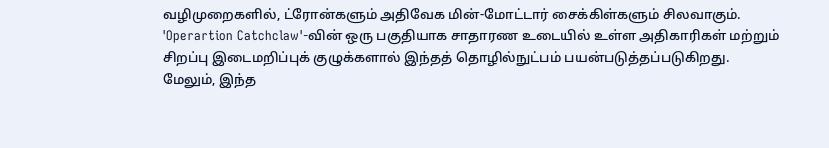வழிமுறைகளில், ட்ரோன்களும் அதிவேக மின்-மோட்டார் சைக்கிள்களும் சிலவாகும்.
'Operartion Catchclaw'-வின் ஒரு பகுதியாக சாதாரண உடையில் உள்ள அதிகாரிகள் மற்றும் சிறப்பு இடைமறிப்புக் குழுக்களால் இந்தத் தொழில்நுட்பம் பயன்படுத்தப்படுகிறது.
மேலும், இந்த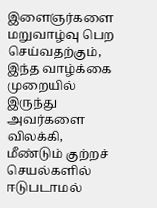இளைஞர்களை மறுவாழ்வு பெற செய்வதற்கும், இந்த வாழ்க்கை முறையில் இருந்து அவர்களை விலக்கி, மீண்டும் குற்றச் செயல்களில் ஈடுபடாமல்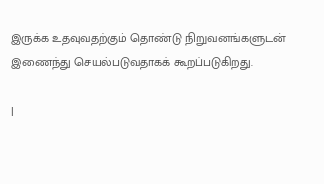இருக்க உதவுவதற்கும் தொண்டு நிறுவனங்களுடன் இணைந்து செயல்படுவதாகக் கூறப்படுகிறது.

|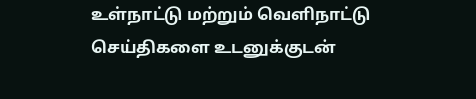உள்நாட்டு மற்றும் வெளிநாட்டு செய்திகளை உடனுக்குடன்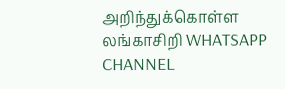அறிந்துக்கொள்ள லங்காசிறி WHATSAPP CHANNEL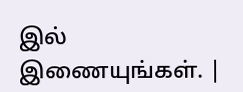இல் இணையுங்கள். |